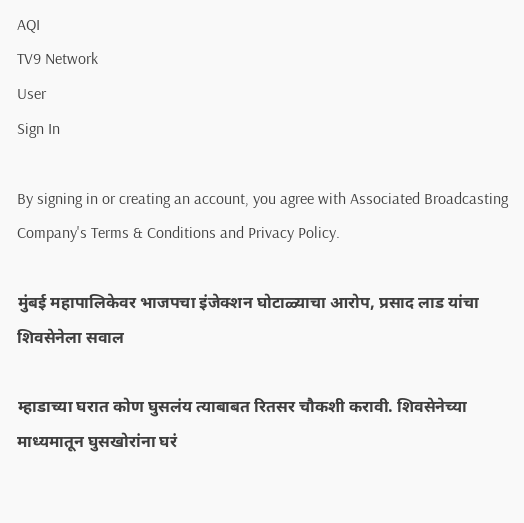AQI
TV9 Network
User
Sign In

By signing in or creating an account, you agree with Associated Broadcasting Company's Terms & Conditions and Privacy Policy.

मुंबई महापालिकेवर भाजपचा इंजेक्शन घोटाळ्याचा आरोप, प्रसाद लाड यांचा शिवसेनेला सवाल

म्हाडाच्या घरात कोण घुसलंय त्याबाबत रितसर चौकशी करावी. शिवसेनेच्या माध्यमातून घुसखोरांना घरं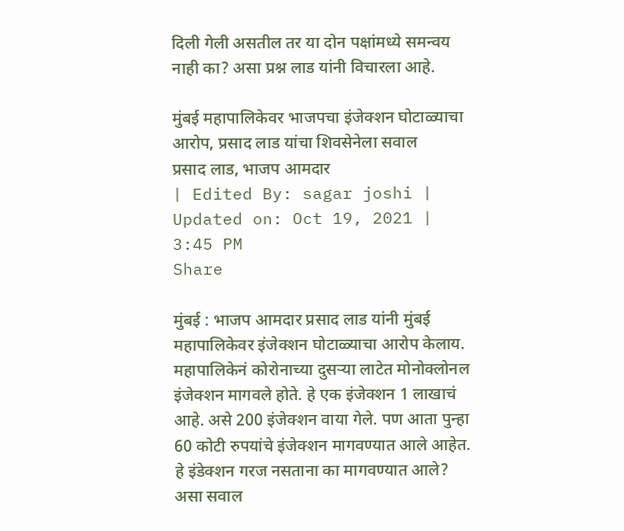दिली गेली असतील तर या दोन पक्षांमध्ये समन्वय नाही का? असा प्रश्न लाड यांनी विचारला आहे.

मुंबई महापालिकेवर भाजपचा इंजेक्शन घोटाळ्याचा आरोप, प्रसाद लाड यांचा शिवसेनेला सवाल
प्रसाद लाड, भाजप आमदार
| Edited By: sagar joshi | Updated on: Oct 19, 2021 | 3:45 PM
Share

मुंबई : भाजप आमदार प्रसाद लाड यांनी मुंबई महापालिकेवर इंजेक्शन घोटाळ्याचा आरोप केलाय. महापालिकेनं कोरोनाच्या दुसऱ्या लाटेत मोनोक्लोनल इंजेक्शन मागवले होते. हे एक इंजेक्शन 1 लाखाचं आहे. असे 200 इंजेक्शन वाया गेले. पण आता पुन्हा 60 कोटी रुपयांचे इंजेक्शन मागवण्यात आले आहेत. हे इंडेक्शन गरज नसताना का मागवण्यात आले? असा सवाल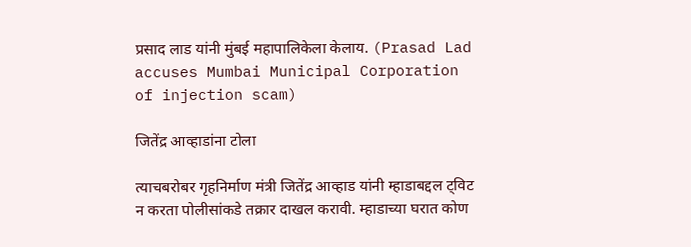प्रसाद लाड यांनी मुंबई महापालिकेला केलाय. (Prasad Lad accuses Mumbai Municipal Corporation of injection scam)

जितेंद्र आव्हाडांना टोला

त्याचबरोबर गृहनिर्माण मंत्री जितेंद्र आव्हाड यांनी म्हाडाबद्दल ट्विट न करता पोलीसांकडे तक्रार दाखल करावी. म्हाडाच्या घरात कोण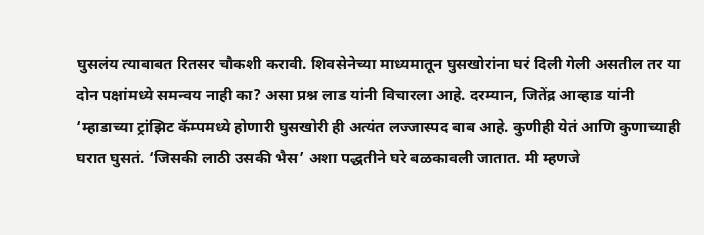घुसलंय त्याबाबत रितसर चौकशी करावी. शिवसेनेच्या माध्यमातून घुसखोरांना घरं दिली गेली असतील तर या दोन पक्षांमध्ये समन्वय नाही का? असा प्रश्न लाड यांनी विचारला आहे. दरम्यान, जितेंद्र आव्हाड यांनी ‘म्हाडाच्या ट्रांझिट कॅम्पमध्ये होणारी घुसखोरी ही अत्यंत लज्जास्पद बाब आहे. कुणीही येतं आणि कुणाच्याही घरात घुसतं. ‘जिसकी लाठी उसकी भैस’ अशा पद्धतीने घरे बळकावली जातात. मी म्हणजे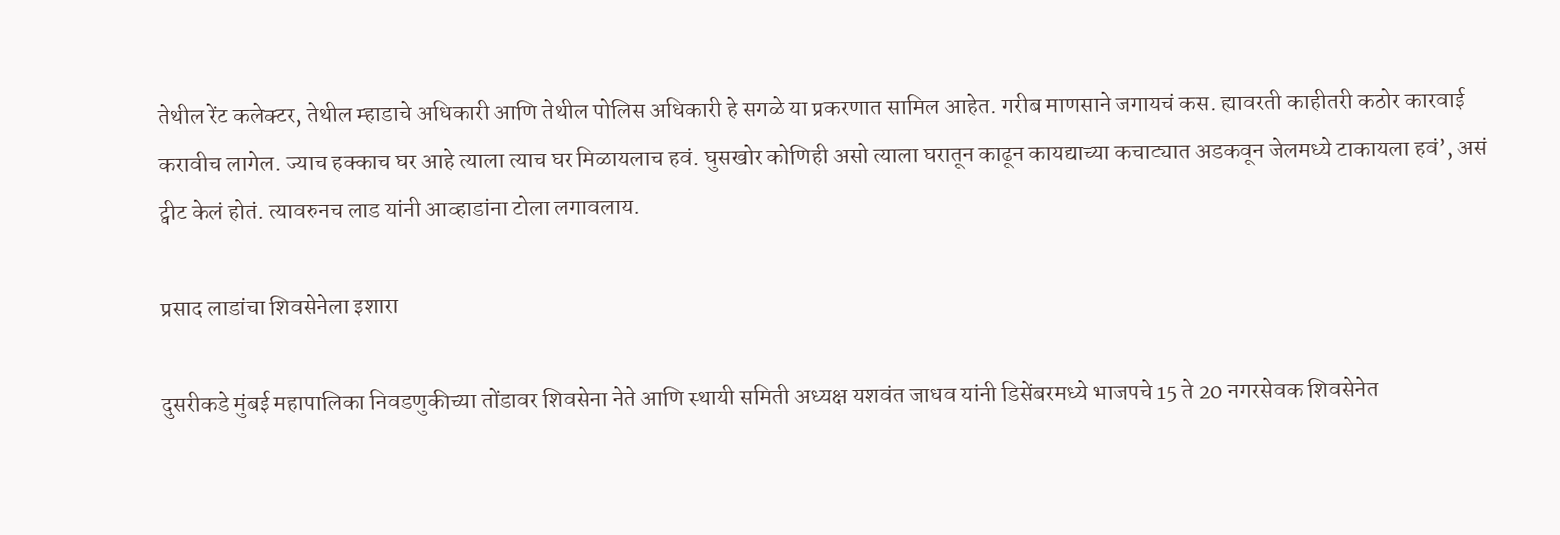तेथील रेंट कलेक्टर, तेथील म्हाडाचे अधिकारी आणि तेथील पोलिस अधिकारी हे सगळे या प्रकरणात सामिल आहेत. गरीब माणसाने जगायचं कस. ह्यावरती काहीतरी कठोर कारवाई करावीच लागेल. ज्याच हक्काच घर आहे त्याला त्याच घर मिळायलाच हवं. घुसखोर कोणिही असो त्याला घरातून काढून कायद्याच्या कचाट्यात अडकवून जेलमध्ये टाकायला हवं’, असं ट्वीट केलं होतं. त्यावरुनच लाड यांनी आव्हाडांना टोला लगावलाय.

प्रसाद लाडांचा शिवसेनेला इशारा

दुसरीकडे मुंबई महापालिका निवडणुकीच्या तोंडावर शिवसेना नेते आणि स्थायी समिती अध्यक्ष यशवंत जाधव यांनी डिसेंबरमध्ये भाजपचे 15 ते 20 नगरसेवक शिवसेनेत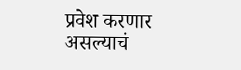प्रवेश करणार असल्याचं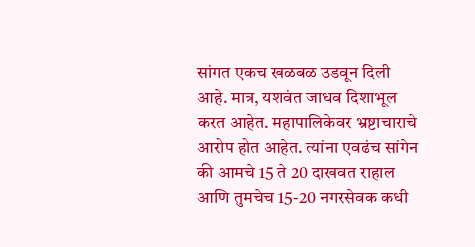सांगत एकच खळबळ उडवून दिली आहे. मात्र, यशवंत जाधव दिशाभूल करत आहेत. महापालिकेवर भ्रष्टाचाराचे आरोप होत आहेत. त्यांना एवढंच सांगेन की आमचे 15 ते 20 दाखवत राहाल आणि तुमचेच 15-20 नगरसेवक कधी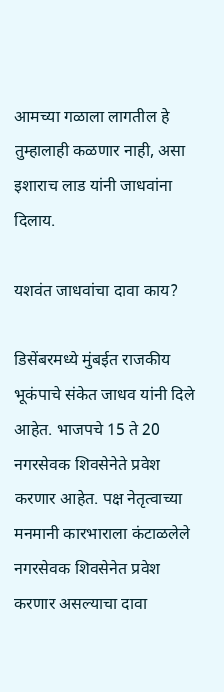आमच्या गळाला लागतील हे तुम्हालाही कळणार नाही, असा इशाराच लाड यांनी जाधवांना दिलाय.

यशवंत जाधवांचा दावा काय?

डिसेंबरमध्ये मुंबईत राजकीय भूकंपाचे संकेत जाधव यांनी दिले आहेत. भाजपचे 15 ते 20 नगरसेवक शिवसेनेते प्रवेश करणार आहेत. पक्ष नेतृत्वाच्या मनमानी कारभाराला कंटाळलेले नगरसेवक शिवसेनेत प्रवेश करणार असल्याचा दावा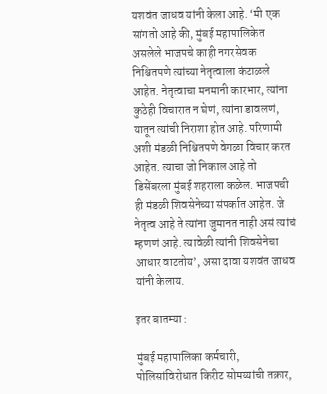यशवंत जाधव यांनी केला आहे. ‘मी एक सांगतो आहे की, मुंबई महापालिकेत असलेले भाजपचे काही नगरसेवक निश्चितपणे त्यांच्या नेतृत्वाला कंटाळले आहेत. नेतृत्वाचा मनमानी कारभार, त्यांना कुठेही विचारात न घेणं, त्यांना डावलणं, यातून त्यांची निराशा होत आहे. परिणामी अशी मंडळी निश्चितपणे वेगळा विचार करत आहेत. त्याचा जो निकाल आहे तो डिसेंबरला मुंबई शहराला कळेल. भाजपची ही मंडळी शिवसेनेच्या संपर्कात आहेत. जे नेतृत्व आहे ते त्यांना जुमानत नाही असं त्यांचं म्हणणं आहे. त्यावेळी त्यांनी शिवसेनेचा आधार वाटतोय’, असा दावा यशवंत जाधव यांनी केलाय.

इतर बातम्या :

मुंबई महापालिका कर्मचारी, पोलिसांविरोधात किरीट सोमय्यांची तक्रार,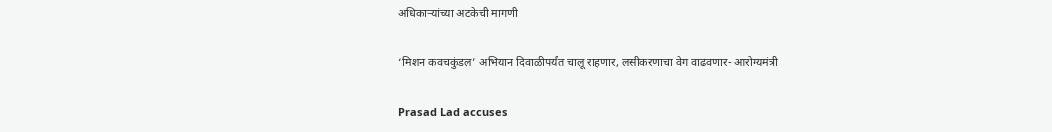अधिकाऱ्यांच्या अटकेची मागणी

‘मिशन कवचकुंडल’ अभियान दिवाळीपर्यंत चालू राहणार, लसीकरणाचा वेग वाढवणार- आरोग्यमंत्री

Prasad Lad accuses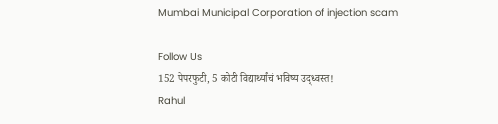Mumbai Municipal Corporation of injection scam

Follow Us
152 पेपरफुटी, 5 कोटी विद्यार्थ्यांचं भविष्य उद्ध्वस्त!
Rahul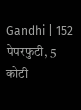Gandhi | 152 पेपरफुटी, 5 कोटी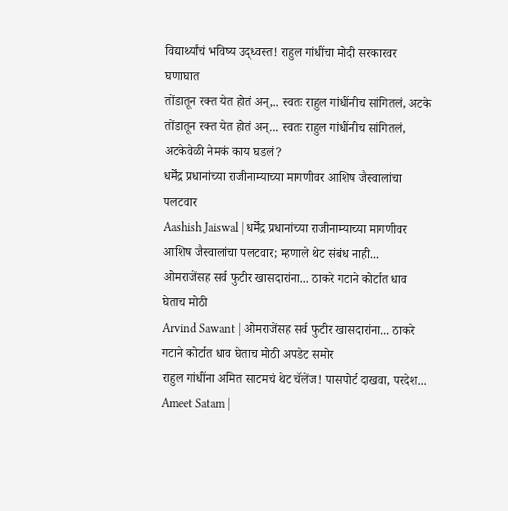विद्यार्थ्यांचं भविष्य उद्ध्वस्त! राहुल गांधींचा मोदी सरकारवर घणाघात
तोंडातून रक्त येत होतं अन्,.. स्वतः राहुल गांधींनीच सांगितलं, अटके
तोंडातून रक्त येत होतं अन्... स्वतः राहुल गांधींनीच सांगितलं, अटकेवेळी नेमकं काय घडलं?
धर्मेंद्र प्रधानांच्या राजीनाम्याच्या मागणीवर आशिष जैस्वालांचा पलटवार
Aashish Jaiswal | धर्मेंद्र प्रधानांच्या राजीनाम्याच्या मागणीवर आशिष जैस्वालांचा पलटवार; म्हणाले थेट संबंध नाही...
ओमराजेंसह सर्व फुटीर खासदारांना... ठाकरे गटाने कोर्टात धाव घेताच मोठी
Arvind Sawant | ओमराजेंसह सर्व फुटीर खासदारांना... ठाकरे गटाने कोर्टात धाव घेताच मोठी अपडेट समोर
राहुल गांधींना अमित साटमचं थेट चॅलेंज! पासपोर्ट दाखवा, परदेश...
Ameet Satam |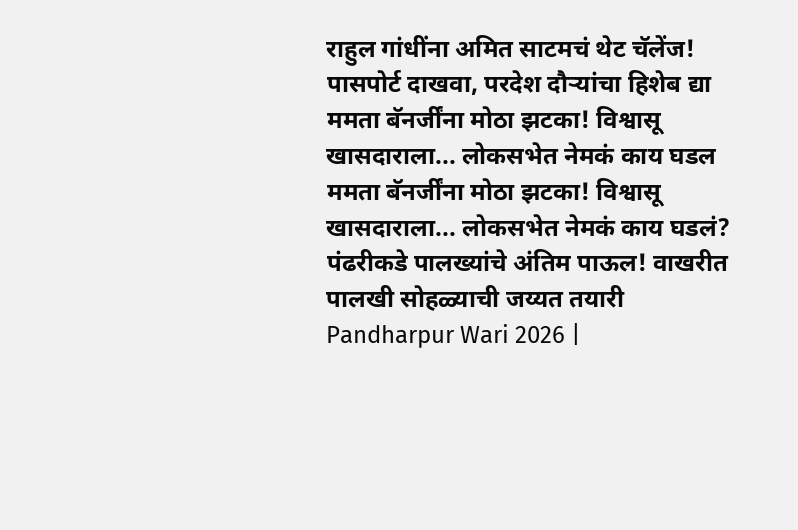राहुल गांधींना अमित साटमचं थेट चॅलेंज! पासपोर्ट दाखवा, परदेश दौऱ्यांचा हिशेब द्या
ममता बॅनर्जींना मोठा झटका! विश्वासू खासदाराला... लोकसभेत नेमकं काय घडल
ममता बॅनर्जींना मोठा झटका! विश्वासू खासदाराला... लोकसभेत नेमकं काय घडलं?
पंढरीकडे पालख्यांचे अंतिम पाऊल! वाखरीत पालखी सोहळ्याची जय्यत तयारी
Pandharpur Wari 2026 |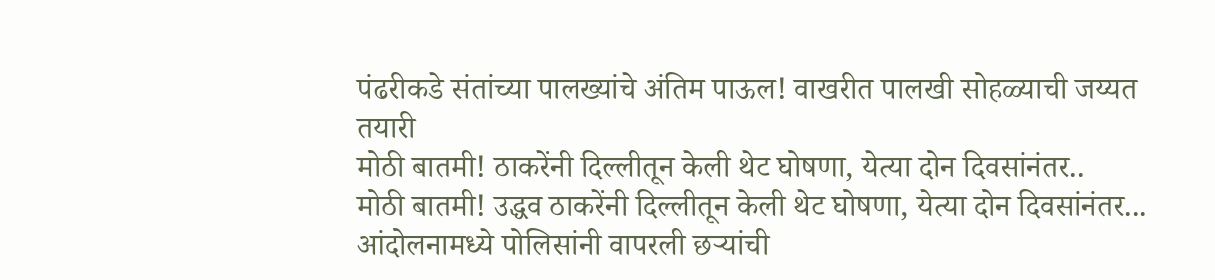पंढरीकडे संतांच्या पालख्यांचे अंतिम पाऊल! वाखरीत पालखी सोहळ्याची जय्यत तयारी
मोठी बातमी! ठाकरेंनी दिल्लीतून केली थेट घोषणा, येत्या दोन दिवसांनंतर..
मोठी बातमी! उद्धव ठाकरेंनी दिल्लीतून केली थेट घोषणा, येत्या दोन दिवसांनंतर...
आंदोलनामध्ये पोलिसांनी वापरली छऱ्यांची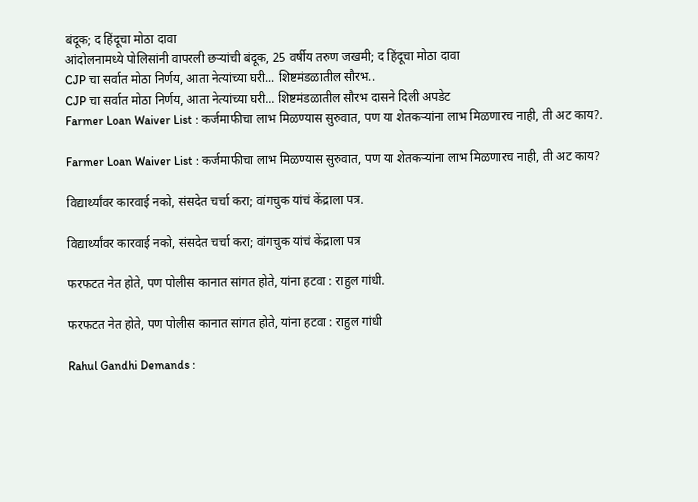बंदूक; द हिंदूचा मोठा दावा
आंदोलनामध्ये पोलिसांनी वापरली छऱ्यांची बंदूक, 25 वर्षीय तरुण जखमी; द हिंदूचा मोठा दावा
CJP चा सर्वात मोठा निर्णय, आता नेत्यांच्या घरी... शिष्टमंडळातील सौरभ..
CJP चा सर्वात मोठा निर्णय, आता नेत्यांच्या घरी... शिष्टमंडळातील सौरभ दासने दिली अपडेट
Farmer Loan Waiver List : कर्जमाफीचा लाभ मिळण्यास सुरुवात, पण या शेतकऱ्यांना लाभ मिळणारच नाही, ती अट काय?.

Farmer Loan Waiver List : कर्जमाफीचा लाभ मिळण्यास सुरुवात, पण या शेतकऱ्यांना लाभ मिळणारच नाही, ती अट काय?

विद्यार्थ्यांवर कारवाई नको, संसदेत चर्चा करा; वांगचुक यांचं केंद्राला पत्र.

विद्यार्थ्यांवर कारवाई नको, संसदेत चर्चा करा; वांगचुक यांचं केंद्राला पत्र

फरफटत नेत होते, पण पोलीस कानात सांगत होते, यांना हटवा : राहुल गांधी.

फरफटत नेत होते, पण पोलीस कानात सांगत होते, यांना हटवा : राहुल गांधी

Rahul Gandhi Demands :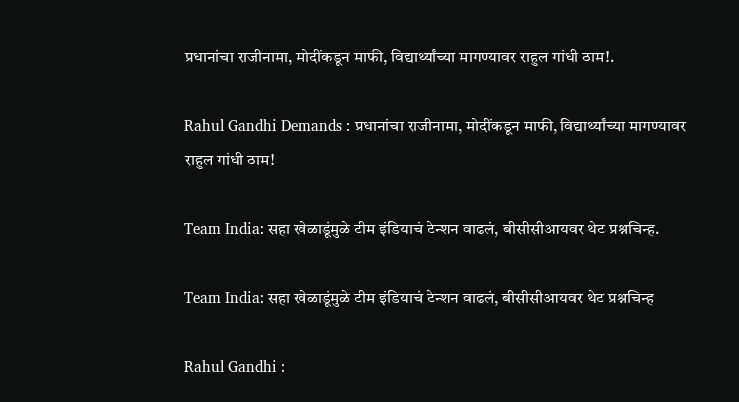प्रधानांचा राजीनामा, मोदींकडून माफी, विद्यार्थ्यांच्या मागण्यावर राहुल गांधी ठाम!.

Rahul Gandhi Demands : प्रधानांचा राजीनामा, मोदींकडून माफी, विद्यार्थ्यांच्या मागण्यावर राहुल गांधी ठाम!

Team India: सहा खेळाडूंमुळे टीम इंडियाचं टेन्शन वाढलं, बीसीसीआयवर थेट प्रश्नचिन्ह.

Team India: सहा खेळाडूंमुळे टीम इंडियाचं टेन्शन वाढलं, बीसीसीआयवर थेट प्रश्नचिन्ह

Rahul Gandhi :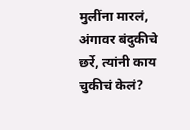मुलींना मारलं, अंगावर बंदुकीचे छर्रे, त्यांनी काय चुकीचं केलं?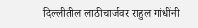दिल्लीतील लाठीचार्जवर राहुल गांधींनी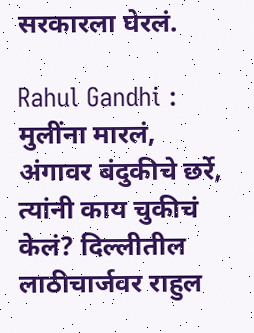सरकारला घेरलं.

Rahul Gandhi : मुलींना मारलं, अंगावर बंदुकीचे छर्रे, त्यांनी काय चुकीचं केलं? दिल्लीतील लाठीचार्जवर राहुल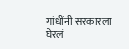गांधींनी सरकारला घेरलं